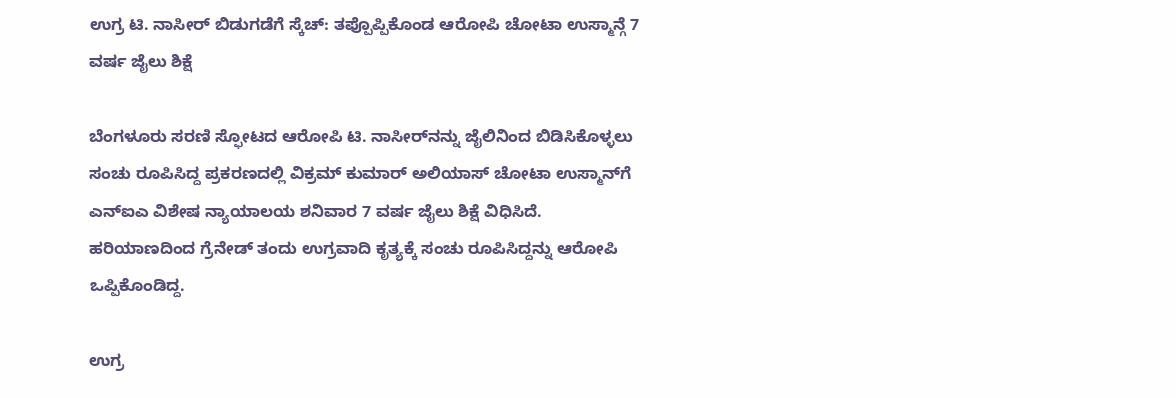ಉಗ್ರ ಟಿ. ನಾಸೀರ್ ಬಿಡುಗಡೆಗೆ ಸ್ಕೆಚ್: ತಪ್ಪೊಪ್ಪಿಕೊಂಡ ಆರೋಪಿ ಚೋಟಾ ಉಸ್ಮಾನ್ಗೆ 7 ವರ್ಷ ಜೈಲು ಶಿಕ್ಷೆ

ಬೆಂಗಳೂರು ಸರಣಿ ಸ್ಫೋಟದ ಆರೋಪಿ ಟಿ. ನಾಸೀರ್‌ನನ್ನು ಜೈಲಿನಿಂದ ಬಿಡಿಸಿಕೊಳ್ಳಲು ಸಂಚು ರೂಪಿಸಿದ್ದ ಪ್ರಕರಣದಲ್ಲಿ ವಿಕ್ರಮ್ ಕುಮಾರ್ ಅಲಿಯಾಸ್ ಚೋಟಾ ಉಸ್ಮಾನ್‌ಗೆ ಎನ್ಐಎ ವಿಶೇಷ ನ್ಯಾಯಾಲಯ ಶನಿವಾರ 7 ವರ್ಷ ಜೈಲು ಶಿಕ್ಷೆ ವಿಧಿಸಿದೆ. ಹರಿಯಾಣದಿಂದ ಗ್ರೆನೇಡ್ ತಂದು ಉಗ್ರವಾದಿ ಕೃತ್ಯಕ್ಕೆ ಸಂಚು ರೂಪಿಸಿದ್ದನ್ನು ಆರೋಪಿ ಒಪ್ಪಿಕೊಂಡಿದ್ದ.

ಉಗ್ರ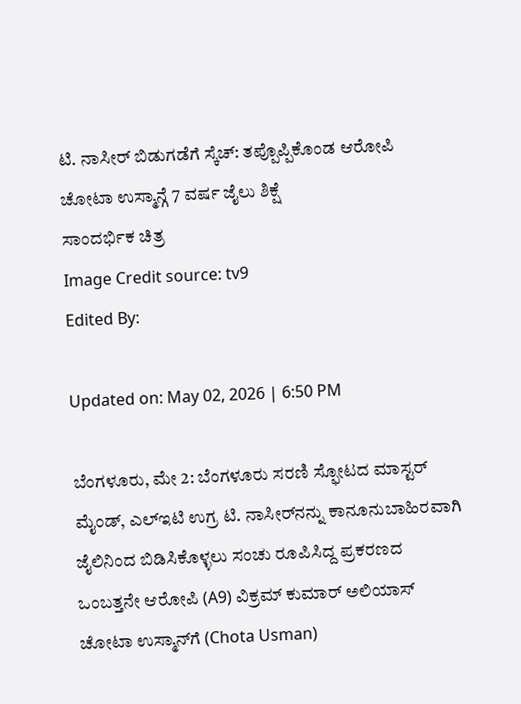ಟಿ. ನಾಸೀರ್ ಬಿಡುಗಡೆಗೆ ಸ್ಕೆಚ್: ತಪ್ಪೊಪ್ಪಿಕೊಂಡ ಆರೋಪಿ ಚೋಟಾ ಉಸ್ಮಾನ್ಗೆ 7 ವರ್ಷ ಜೈಲು ಶಿಕ್ಷೆ
ಸಾಂದರ್ಭಿಕ ಚಿತ್ರ
Image Credit source: tv9
Edited By:

Updated on: May 02, 2026 | 6:50 PM

ಬೆಂಗಳೂರು, ಮೇ 2: ಬೆಂಗಳೂರು ಸರಣಿ ಸ್ಫೋಟದ ಮಾಸ್ಟರ್ ಮೈಂಡ್, ಎಲ್ಇಟಿ ಉಗ್ರ ಟಿ. ನಾಸೀರ್‌ನನ್ನು ಕಾನೂನುಬಾಹಿರವಾಗಿ ಜೈಲಿನಿಂದ ಬಿಡಿಸಿಕೊಳ್ಳಲು ಸಂಚು ರೂಪಿಸಿದ್ದ ಪ್ರಕರಣದ ಒಂಬತ್ತನೇ ಆರೋಪಿ (A9) ವಿಕ್ರಮ್ ಕುಮಾರ್ ಅಲಿಯಾಸ್ ಚೋಟಾ ಉಸ್ಮಾನ್‌ಗೆ (Chota Usman)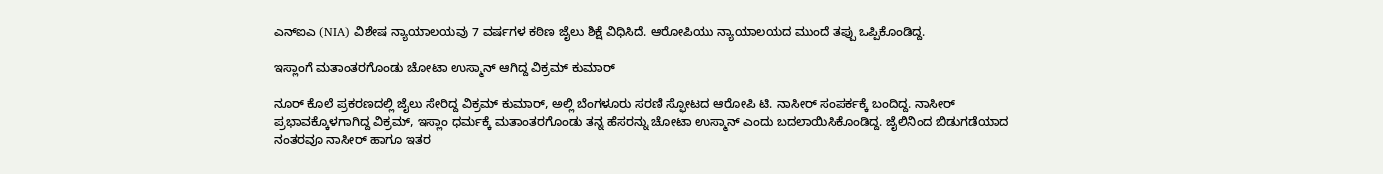ಎನ್ಐಎ (NIA) ವಿಶೇಷ ನ್ಯಾಯಾಲಯವು 7 ವರ್ಷಗಳ ಕಠಿಣ ಜೈಲು ಶಿಕ್ಷೆ ವಿಧಿಸಿದೆ. ಆರೋಪಿಯು ನ್ಯಾಯಾಲಯದ ಮುಂದೆ ತಪ್ಪು ಒಪ್ಪಿಕೊಂಡಿದ್ದ.

ಇಸ್ಲಾಂಗೆ ಮತಾಂತರಗೊಂಡು ಚೋಟಾ ಉಸ್ಮಾನ್ ಆಗಿದ್ದ ವಿಕ್ರಮ್ ಕುಮಾರ್

ನೂರ್ ಕೊಲೆ ಪ್ರಕರಣದಲ್ಲಿ ಜೈಲು ಸೇರಿದ್ದ ವಿಕ್ರಮ್ ಕುಮಾರ್, ಅಲ್ಲಿ ಬೆಂಗಳೂರು ಸರಣಿ ಸ್ಫೋಟದ ಆರೋಪಿ ಟಿ. ನಾಸೀರ್ ಸಂಪರ್ಕಕ್ಕೆ ಬಂದಿದ್ದ. ನಾಸೀರ್ ಪ್ರಭಾವಕ್ಕೊಳಗಾಗಿದ್ದ ವಿಕ್ರಮ್, ಇಸ್ಲಾಂ ಧರ್ಮಕ್ಕೆ ಮತಾಂತರಗೊಂಡು ತನ್ನ ಹೆಸರನ್ನು ಚೋಟಾ ಉಸ್ಮಾನ್ ಎಂದು ಬದಲಾಯಿಸಿಕೊಂಡಿದ್ದ. ಜೈಲಿನಿಂದ ಬಿಡುಗಡೆಯಾದ ನಂತರವೂ ನಾಸೀರ್ ಹಾಗೂ ಇತರ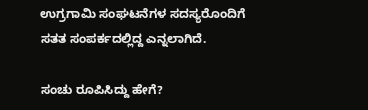ಉಗ್ರಗಾಮಿ ಸಂಘಟನೆಗಳ ಸದಸ್ಯರೊಂದಿಗೆ ಸತತ ಸಂಪರ್ಕದಲ್ಲಿದ್ದ ಎನ್ನಲಾಗಿದೆ.

ಸಂಚು ರೂಪಿಸಿದ್ದು ಹೇಗೆ?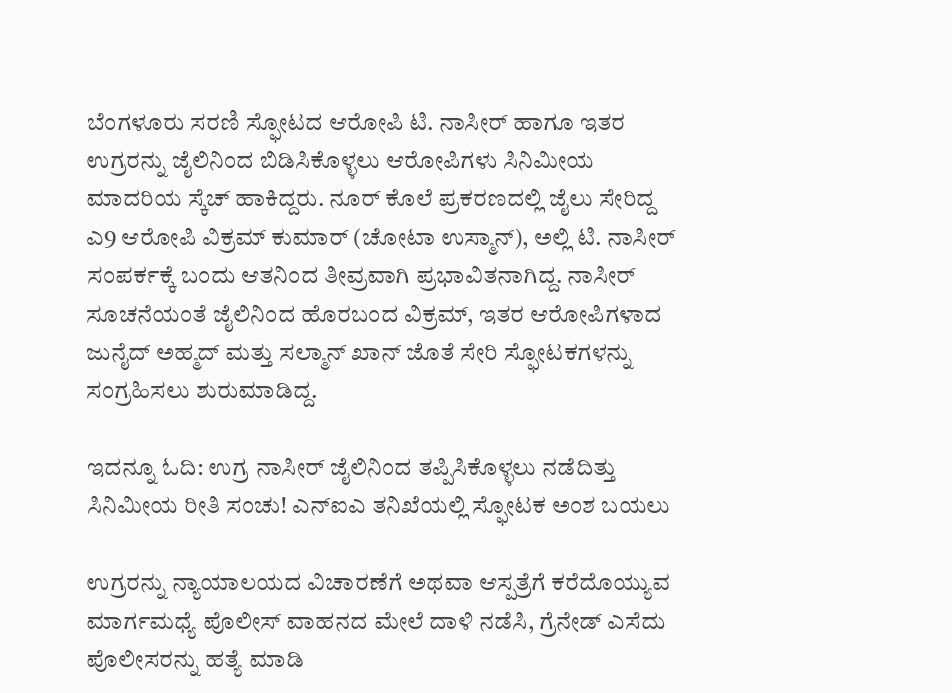ಬೆಂಗಳೂರು ಸರಣಿ ಸ್ಫೋಟದ ಆರೋಪಿ ಟಿ. ನಾಸೀರ್ ಹಾಗೂ ಇತರ ಉಗ್ರರನ್ನು ಜೈಲಿನಿಂದ ಬಿಡಿಸಿಕೊಳ್ಳಲು ಆರೋಪಿಗಳು ಸಿನಿಮೀಯ ಮಾದರಿಯ ಸ್ಕೆಚ್ ಹಾಕಿದ್ದರು. ನೂರ್ ಕೊಲೆ ಪ್ರಕರಣದಲ್ಲಿ ಜೈಲು ಸೇರಿದ್ದ ಎ9 ಆರೋಪಿ ವಿಕ್ರಮ್ ಕುಮಾರ್ (ಚೋಟಾ ಉಸ್ಮಾನ್), ಅಲ್ಲಿ ಟಿ. ನಾಸೀರ್ ಸಂಪರ್ಕಕ್ಕೆ ಬಂದು ಆತನಿಂದ ತೀವ್ರವಾಗಿ ಪ್ರಭಾವಿತನಾಗಿದ್ದ. ನಾಸೀರ್ ಸೂಚನೆಯಂತೆ ಜೈಲಿನಿಂದ ಹೊರಬಂದ ವಿಕ್ರಮ್, ಇತರ ಆರೋಪಿಗಳಾದ ಜುನೈದ್ ಅಹ್ಮದ್ ಮತ್ತು ಸಲ್ಮಾನ್ ಖಾನ್ ಜೊತೆ ಸೇರಿ ಸ್ಫೋಟಕಗಳನ್ನು ಸಂಗ್ರಹಿಸಲು ಶುರುಮಾಡಿದ್ದ.

ಇದನ್ನೂ ಓದಿ: ಉಗ್ರ ನಾಸೀರ್ ಜೈಲಿನಿಂದ ತಪ್ಪಿಸಿಕೊಳ್ಳಲು ನಡೆದಿತ್ತು ಸಿನಿಮೀಯ ರೀತಿ ಸಂಚು! ಎನ್ಐಎ ತನಿಖೆಯಲ್ಲಿ ಸ್ಫೋಟಕ ಅಂಶ ಬಯಲು

ಉಗ್ರರನ್ನು ನ್ಯಾಯಾಲಯದ ವಿಚಾರಣೆಗೆ ಅಥವಾ ಆಸ್ಪತ್ರೆಗೆ ಕರೆದೊಯ್ಯುವ ಮಾರ್ಗಮಧ್ಯೆ ಪೊಲೀಸ್ ವಾಹನದ ಮೇಲೆ ದಾಳಿ ನಡೆಸಿ, ಗ್ರೆನೇಡ್ ಎಸೆದು ಪೊಲೀಸರನ್ನು ಹತ್ಯೆ ಮಾಡಿ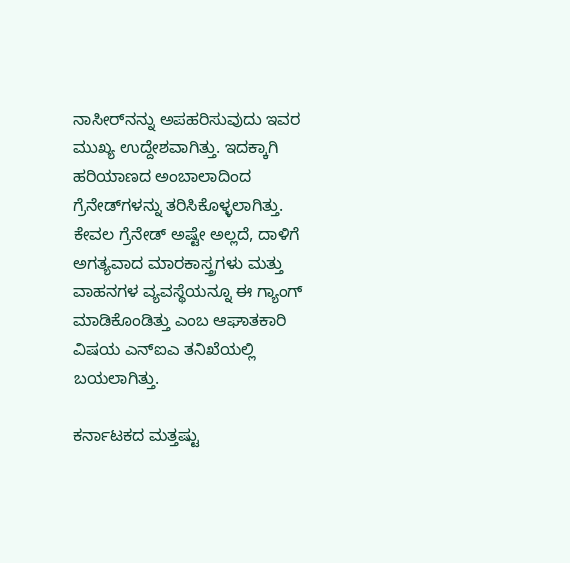ನಾಸೀರ್‌ನನ್ನು ಅಪಹರಿಸುವುದು ಇವರ ಮುಖ್ಯ ಉದ್ದೇಶವಾಗಿತ್ತು. ಇದಕ್ಕಾಗಿ ಹರಿಯಾಣದ ಅಂಬಾಲಾದಿಂದ ಗ್ರೆನೇಡ್‌ಗಳನ್ನು ತರಿಸಿಕೊಳ್ಳಲಾಗಿತ್ತು. ಕೇವಲ ಗ್ರೆನೇಡ್ ಅಷ್ಟೇ ಅಲ್ಲದೆ, ದಾಳಿಗೆ ಅಗತ್ಯವಾದ ಮಾರಕಾಸ್ತ್ರಗಳು ಮತ್ತು ವಾಹನಗಳ ವ್ಯವಸ್ಥೆಯನ್ನೂ ಈ ಗ್ಯಾಂಗ್ ಮಾಡಿಕೊಂಡಿತ್ತು ಎಂಬ ಆಘಾತಕಾರಿ ವಿಷಯ ಎನ್ಐಎ ತನಿಖೆಯಲ್ಲಿ ಬಯಲಾಗಿತ್ತು.

ಕರ್ನಾಟಕದ ಮತ್ತಷ್ಟು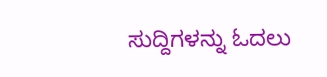ಸುದ್ದಿಗಳನ್ನು ಓದಲು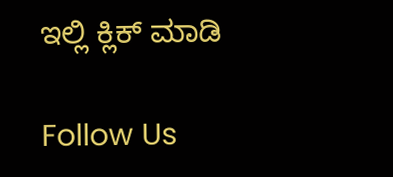ಇಲ್ಲಿ ಕ್ಲಿಕ್ ಮಾಡಿ

Follow Us